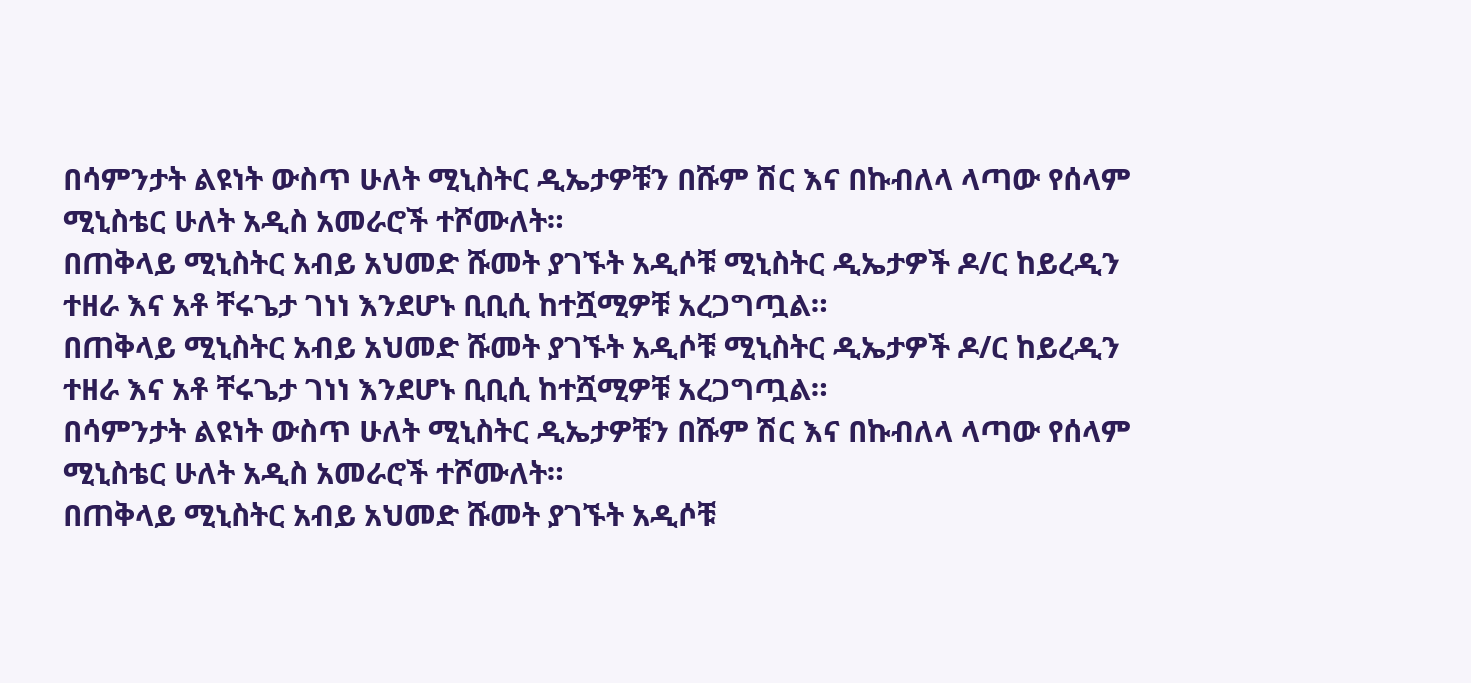በሳምንታት ልዩነት ውስጥ ሁለት ሚኒስትር ዲኤታዎቹን በሹም ሽር እና በኩብለላ ላጣው የሰላም ሚኒስቴር ሁለት አዲስ አመራሮች ተሾሙለት።
በጠቅላይ ሚኒስትር አብይ አህመድ ሹመት ያገኙት አዲሶቹ ሚኒስትር ዲኤታዎች ዶ/ር ከይረዲን ተዘራ እና አቶ ቸሩጌታ ገነነ እንደሆኑ ቢቢሲ ከተሿሚዎቹ አረጋግጧል።
በጠቅላይ ሚኒስትር አብይ አህመድ ሹመት ያገኙት አዲሶቹ ሚኒስትር ዲኤታዎች ዶ/ር ከይረዲን ተዘራ እና አቶ ቸሩጌታ ገነነ እንደሆኑ ቢቢሲ ከተሿሚዎቹ አረጋግጧል።
በሳምንታት ልዩነት ውስጥ ሁለት ሚኒስትር ዲኤታዎቹን በሹም ሽር እና በኩብለላ ላጣው የሰላም ሚኒስቴር ሁለት አዲስ አመራሮች ተሾሙለት።
በጠቅላይ ሚኒስትር አብይ አህመድ ሹመት ያገኙት አዲሶቹ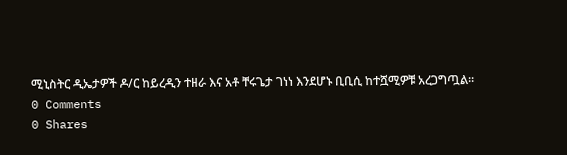ሚኒስትር ዲኤታዎች ዶ/ር ከይረዲን ተዘራ እና አቶ ቸሩጌታ ገነነ እንደሆኑ ቢቢሲ ከተሿሚዎቹ አረጋግጧል።
0 Comments
0 Shares